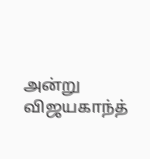அன்று விஜயகாந்த்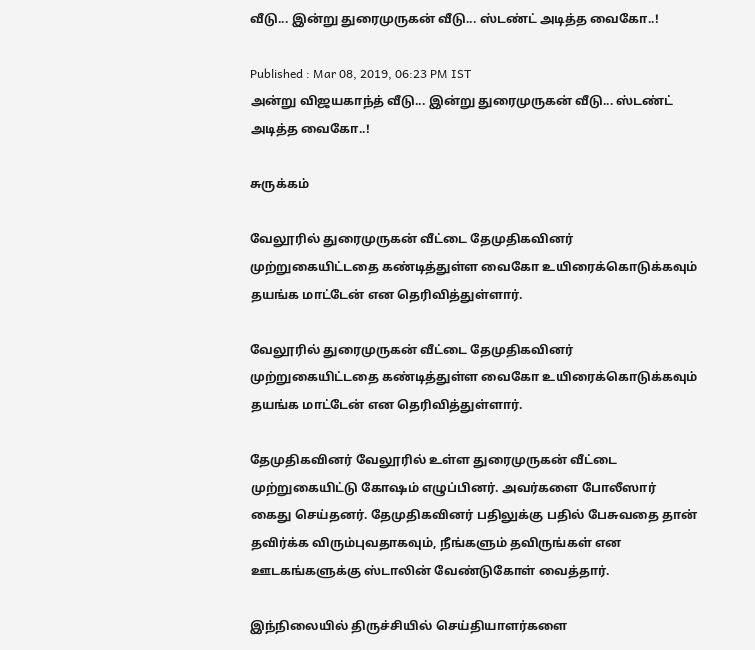வீடு... இன்று துரைமுருகன் வீடு... ஸ்டண்ட் அடித்த வைகோ..!

Published : Mar 08, 2019, 06:23 PM IST
அன்று விஜயகாந்த் வீடு... இன்று துரைமுருகன் வீடு... ஸ்டண்ட் அடித்த வைகோ..!

சுருக்கம்

வேலூரில் துரைமுருகன் வீட்டை தேமுதிகவினர் முற்றுகையிட்டதை கண்டித்துள்ள வைகோ உயிரைக்கொடுக்கவும் தயங்க மாட்டேன் என தெரிவித்துள்ளார்.

வேலூரில் துரைமுருகன் வீட்டை தேமுதிகவினர் முற்றுகையிட்டதை கண்டித்துள்ள வைகோ உயிரைக்கொடுக்கவும் தயங்க மாட்டேன் என தெரிவித்துள்ளார்.

தேமுதிகவினர் வேலூரில் உள்ள துரைமுருகன் வீட்டை முற்றுகையிட்டு கோஷம் எழுப்பினர். அவர்களை போலீஸார் கைது செய்தனர். தேமுதிகவினர் பதிலுக்கு பதில் பேசுவதை தான் தவிர்க்க விரும்புவதாகவும், நீங்களும் தவிருங்கள் என ஊடகங்களுக்கு ஸ்டாலின் வேண்டுகோள் வைத்தார்.

இந்நிலையில் திருச்சியில் செய்தியாளர்களை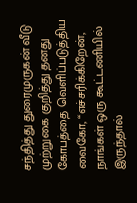சந்தித்து துரைமுருகன் வீடு முற்றுகை குறித்து தனது கோபத்தை வெளிப்படுத்திய வைகோ, “எச்சரிக்கிறேன், நாங்கள் ஒரு கூட்டணியில் இருந்தால்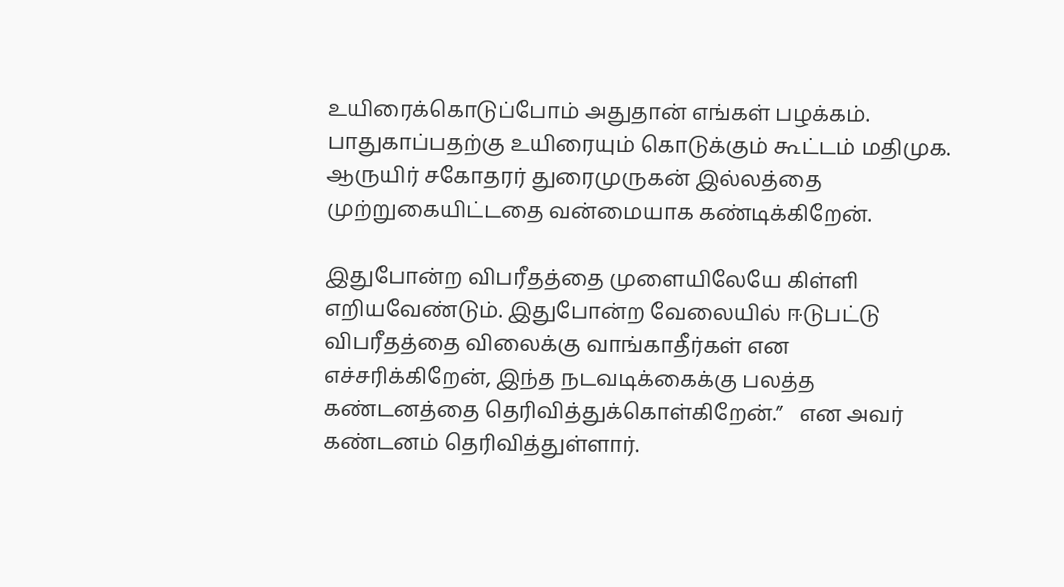உயிரைக்கொடுப்போம் அதுதான் எங்கள் பழக்கம். பாதுகாப்பதற்கு உயிரையும் கொடுக்கும் கூட்டம் மதிமுக. ஆருயிர் சகோதரர் துரைமுருகன் இல்லத்தை முற்றுகையிட்டதை வன்மையாக கண்டிக்கிறேன்.

இதுபோன்ற விபரீதத்தை முளையிலேயே கிள்ளி எறியவேண்டும். இதுபோன்ற வேலையில் ஈடுபட்டு விபரீதத்தை விலைக்கு வாங்காதீர்கள் என எச்சரிக்கிறேன், இந்த நடவடிக்கைக்கு பலத்த கண்டனத்தை தெரிவித்துக்கொள்கிறேன்.”   என அவர் கண்டனம் தெரிவித்துள்ளார்.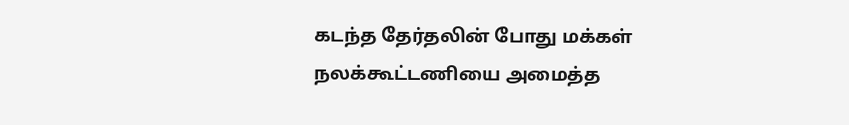கடந்த தேர்தலின் போது மக்கள் நலக்கூட்டணியை அமைத்த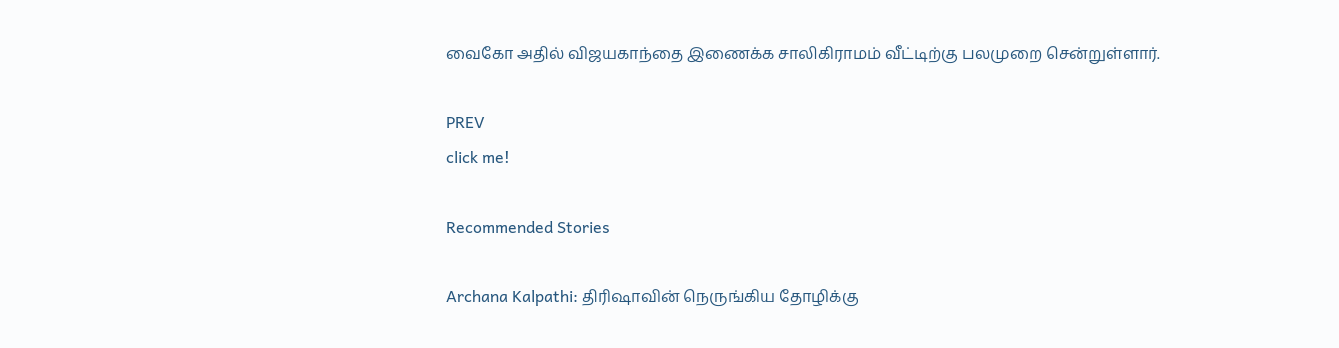வைகோ அதில் விஜயகாந்தை இணைக்க சாலிகிராமம் வீட்டிற்கு பலமுறை சென்றுள்ளார்.

PREV
click me!

Recommended Stories

Archana Kalpathi: திரிஷாவின் நெருங்கிய தோழிக்கு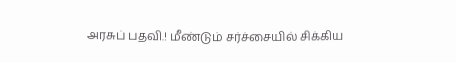அரசுப் பதவி.! மீண்டும் சர்ச்சையில் சிக்கிய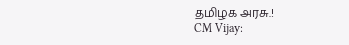தமிழக அரசு.!
CM Vijay: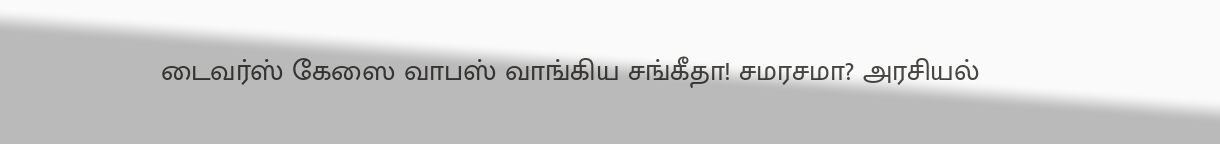டைவர்ஸ் கேஸை வாபஸ் வாங்கிய சங்கீதா! சமரசமா? அரசியல்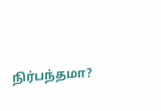நிர்பந்தமா?